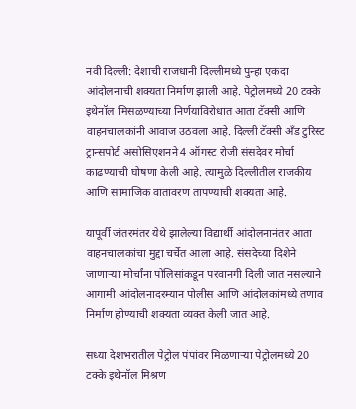नवी दिल्ली: देशाची राजधानी दिल्लीमध्ये पुन्हा एकदा आंदोलनाची शक्यता निर्माण झाली आहे. पेट्रोलमध्ये 20 टक्के इथेनॉल मिसळण्याच्या निर्णयाविरोधात आता टॅक्सी आणि वाहनचालकांनी आवाज उठवला आहे. दिल्ली टॅक्सी अँड टुरिस्ट ट्रान्सपोर्ट असोसिएशनने 4 ऑगस्ट रोजी संसदेवर मोर्चा काढण्याची घोषणा केली आहे. त्यामुळे दिल्लीतील राजकीय आणि सामाजिक वातावरण तापण्याची शक्यता आहे.

यापूर्वी जंतरमंतर येथे झालेल्या विद्यार्थी आंदोलनानंतर आता वाहनचालकांचा मुद्दा चर्चेत आला आहे. संसदेच्या दिशेने जाणाऱ्या मोर्चांना पोलिसांकडून परवानगी दिली जात नसल्याने आगामी आंदोलनादरम्यान पोलीस आणि आंदोलकांमध्ये तणाव निर्माण होण्याची शक्यता व्यक्त केली जात आहे.

सध्या देशभरातील पेट्रोल पंपांवर मिळणाऱ्या पेट्रोलमध्ये 20 टक्के इथेनॉल मिश्रण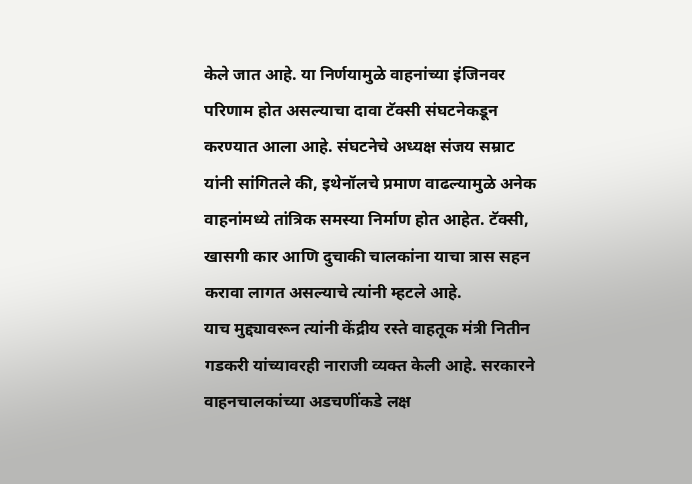केले जात आहे. या निर्णयामुळे वाहनांच्या इंजिनवर परिणाम होत असल्याचा दावा टॅक्सी संघटनेकडून करण्यात आला आहे. संघटनेचे अध्यक्ष संजय सम्राट यांनी सांगितले की, इथेनॉलचे प्रमाण वाढल्यामुळे अनेक वाहनांमध्ये तांत्रिक समस्या निर्माण होत आहेत. टॅक्सी, खासगी कार आणि दुचाकी चालकांना याचा त्रास सहन करावा लागत असल्याचे त्यांनी म्हटले आहे.
याच मुद्द्यावरून त्यांनी केंद्रीय रस्ते वाहतूक मंत्री नितीन गडकरी यांच्यावरही नाराजी व्यक्त केली आहे. सरकारने वाहनचालकांच्या अडचणींकडे लक्ष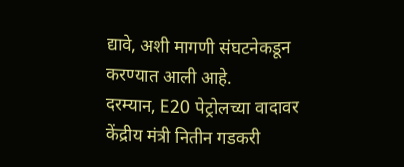द्यावे, अशी मागणी संघटनेकडून करण्यात आली आहे.
दरम्यान, E20 पेट्रोलच्या वादावर केंद्रीय मंत्री नितीन गडकरी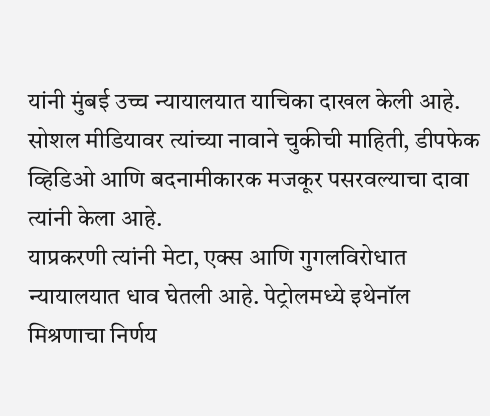यांनी मुंबई उच्च न्यायालयात याचिका दाखल केली आहे. सोशल मीडियावर त्यांच्या नावाने चुकीची माहिती, डीपफेक व्हिडिओ आणि बदनामीकारक मजकूर पसरवल्याचा दावा त्यांनी केला आहे.
याप्रकरणी त्यांनी मेटा, एक्स आणि गुगलविरोधात न्यायालयात धाव घेतली आहे. पेट्रोलमध्ये इथेनॉल मिश्रणाचा निर्णय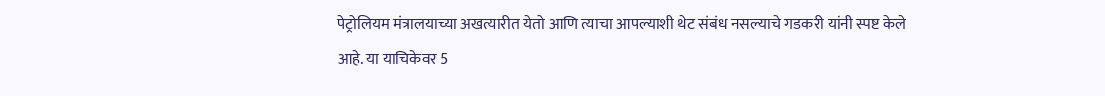पेट्रोलियम मंत्रालयाच्या अखत्यारीत येतो आणि त्याचा आपल्याशी थेट संबंध नसल्याचे गडकरी यांनी स्पष्ट केले आहे. या याचिकेवर 5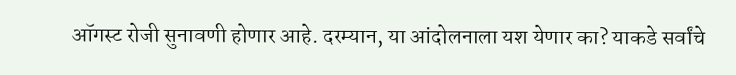ऑगस्ट रोजी सुनावणी होणार आहे. दरम्यान, या आंदोलनाला यश येणार का? याकडे सर्वांचे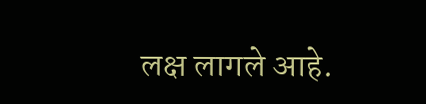लक्ष लागले आहे.